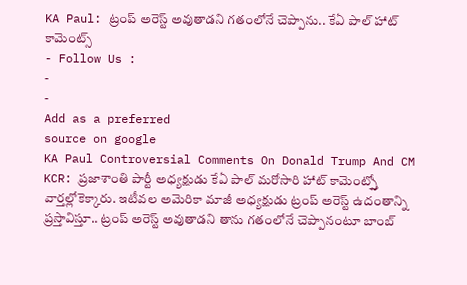KA Paul: ట్రంప్ అరెస్ట్ అవుతాడని గతంలోనే చెప్పాను.. కేఏ పాల్ హాట్ కామెంట్స్
- Follow Us :
-
-
Add as a preferred
source on google
KA Paul Controversial Comments On Donald Trump And CM KCR: ప్రజాశాంతి పార్టీ అధ్యక్షుడు కేఏ పాల్ మరోసారి హాట్ కామెంట్స్తో వార్తల్లోకెక్కారు. ఇటీవల అమెరికా మాజీ అధ్యక్షుడు ట్రంప్ అరెస్ట్ ఉదంతాన్ని ప్రస్తావిస్తూ.. ట్రంప్ అరెస్ట్ అవుతాడని తాను గతంలోనే చెప్పానంటూ బాంబ్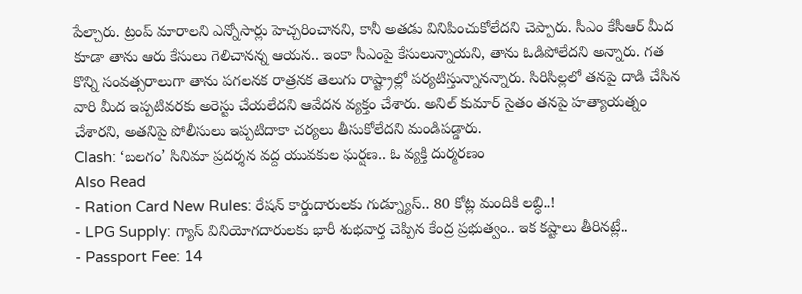పేల్చారు. ట్రంప్ మారాలని ఎన్నోసార్లు హెచ్చరించానని, కానీ అతడు వినిపించుకోలేదని చెప్పారు. సీఎం కేసీఆర్ మీద కూడా తాను ఆరు కేసులు గెలిచానన్న ఆయన.. ఇంకా సీఎంపై కేసులున్నాయని, తాను ఓడిపోలేదని అన్నారు. గత కొన్ని సంవత్సరాలుగా తాను పగలనక రాత్రనక తెలుగు రాష్ట్రాల్లో పర్యటిస్తున్నానన్నారు. సిరిసిల్లలో తనపై దాడి చేసిన వారి మీద ఇప్పటివరకు అరెస్టు చేయలేదని ఆవేదన వ్యక్తం చేశారు. అనిల్ కుమార్ సైతం తనపై హత్యాయత్నం చేశారని, అతనిపై పోలీసులు ఇప్పటిదాకా చర్యలు తీసుకోలేదని మండిపడ్డారు.
Clash: ‘బలగం’ సినిమా ప్రదర్శన వద్ద యువకుల ఘర్షణ.. ఓ వ్యక్తి దుర్మరణం
Also Read
- Ration Card New Rules: రేషన్ కార్డుదారులకు గుడ్న్యూస్.. 80 కోట్ల మందికి లబ్ధి..!
- LPG Supply: గ్యాస్ వినియోగదారులకు భారీ శుభవార్త చెప్పిన కేంద్ర ప్రభుత్వం.. ఇక కష్టాలు తీరినట్లే..
- Passport Fee: 14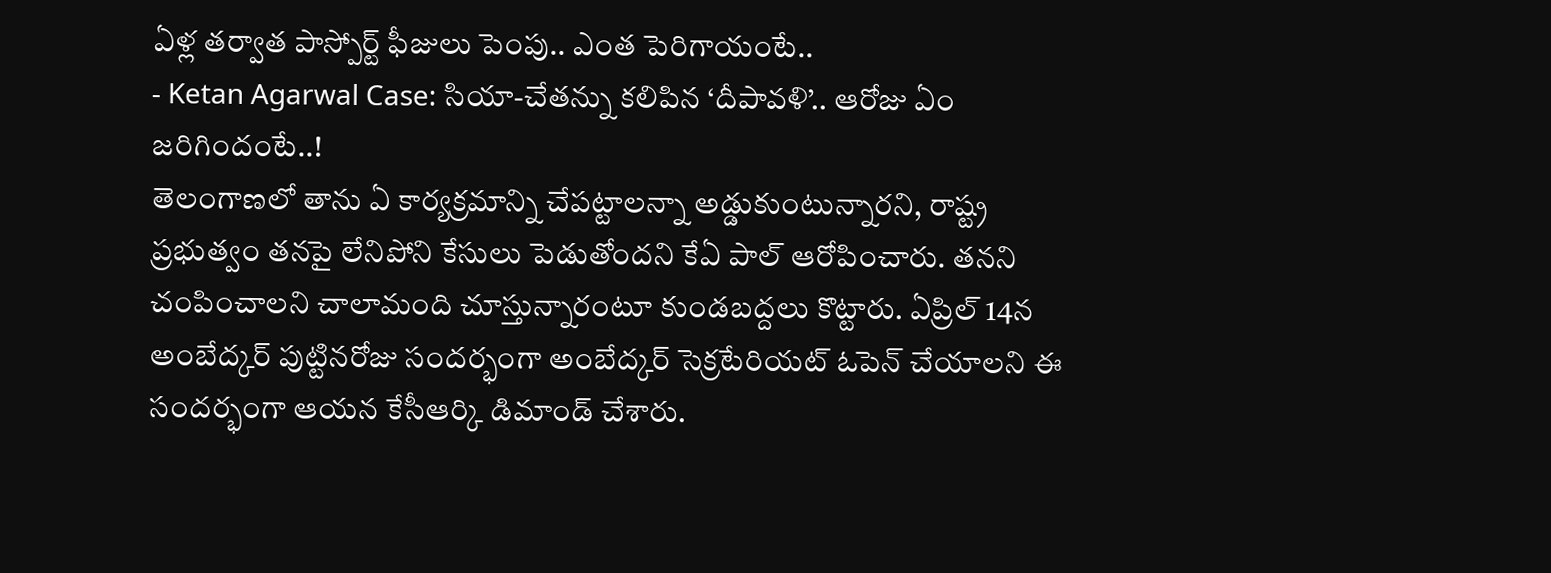ఏళ్ల తర్వాత పాస్పోర్ట్ ఫీజులు పెంపు.. ఎంత పెరిగాయంటే..
- Ketan Agarwal Case: సియా-చేతన్ను కలిపిన ‘దీపావళి’.. ఆరోజు ఏం జరిగిందంటే..!
తెలంగాణలో తాను ఏ కార్యక్రమాన్ని చేపట్టాలన్నా అడ్డుకుంటున్నారని, రాష్ట్ర ప్రభుత్వం తనపై లేనిపోని కేసులు పెడుతోందని కేఏ పాల్ ఆరోపించారు. తనని చంపించాలని చాలామంది చూస్తున్నారంటూ కుండబద్దలు కొట్టారు. ఏప్రిల్ 14న అంబేద్కర్ పుట్టినరోజు సందర్భంగా అంబేద్కర్ సెక్రటేరియట్ ఓపెన్ చేయాలని ఈ సందర్భంగా ఆయన కేసీఆర్కి డిమాండ్ చేశారు.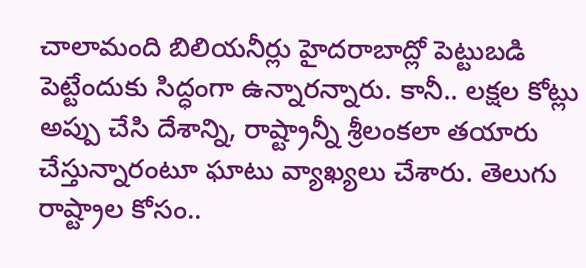చాలామంది బిలియనీర్లు హైదరాబాద్లో పెట్టుబడి పెట్టేందుకు సిద్ధంగా ఉన్నారన్నారు. కానీ.. లక్షల కోట్లు అప్పు చేసి దేశాన్ని, రాష్ట్రాన్నీ శ్రీలంకలా తయారు చేస్తున్నారంటూ ఘాటు వ్యాఖ్యలు చేశారు. తెలుగు రాష్ట్రాల కోసం..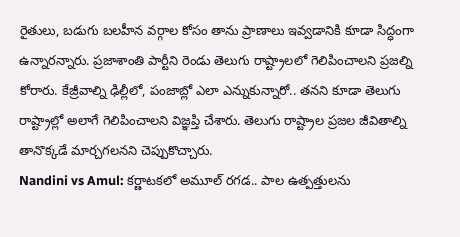రైతులు, బడుగు బలహీన వర్గాల కోసం తాను ప్రాణాలు ఇవ్వడానికి కూడా సిద్ధంగా ఉన్నారన్నారు. ప్రజాశాంతి పార్టీని రెండు తెలుగు రాష్ట్రాలలో గెలిపించాలని ప్రజల్ని కోరారు. కేజ్రీవాల్ని ఢిల్లీలో, పంజాబ్లో ఎలా ఎన్నుకున్నారో.. తనని కూడా తెలుగు రాష్ట్రాల్లో అలాగే గెలిపించాలని విజ్ఞప్తి చేశారు. తెలుగు రాష్ట్రాల ప్రజల జీవితాల్ని తానొక్కడే మార్చగలనని చెప్పుకొచ్చారు.
Nandini vs Amul: కర్ణాటకలో అమూల్ రగడ.. పాల ఉత్పత్తులను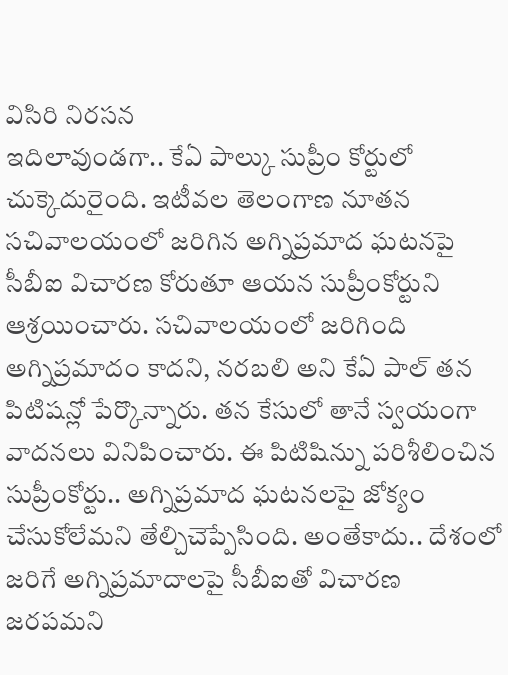విసిరి నిరసన
ఇదిలావుండగా.. కేఏ పాల్కు సుప్రీం కోర్టులో చుక్కెదురైంది. ఇటీవల తెలంగాణ నూతన సచివాలయంలో జరిగిన అగ్నిప్రమాద ఘటనపై సీబీఐ విచారణ కోరుతూ ఆయన సుప్రీంకోర్టుని ఆశ్రయించారు. సచివాలయంలో జరిగింది అగ్నిప్రమాదం కాదని, నరబలి అని కేఏ పాల్ తన పిటిషన్లో పేర్కొన్నారు. తన కేసులో తానే స్వయంగా వాదనలు వినిపించారు. ఈ పిటిషిన్ను పరిశీలించిన సుప్రీంకోర్టు.. అగ్నిప్రమాద ఘటనలపై జోక్యం చేసుకోలేమని తేల్చిచెప్పేసింది. అంతేకాదు.. దేశంలో జరిగే అగ్నిప్రమాదాలపై సీబీఐతో విచారణ జరపమని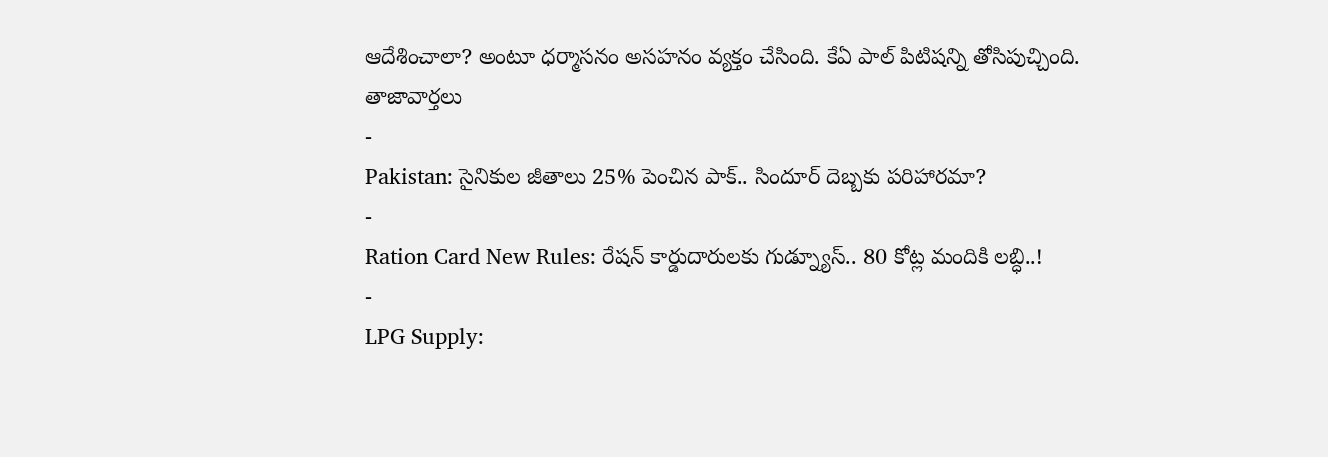ఆదేశించాలా? అంటూ ధర్మాసనం అసహనం వ్యక్తం చేసింది. కేఏ పాల్ పిటిషన్ని తోసిపుచ్చింది.
తాజావార్తలు
-
Pakistan: సైనికుల జీతాలు 25% పెంచిన పాక్.. సిందూర్ దెబ్బకు పరిహారమా?
-
Ration Card New Rules: రేషన్ కార్డుదారులకు గుడ్న్యూస్.. 80 కోట్ల మందికి లబ్ధి..!
-
LPG Supply: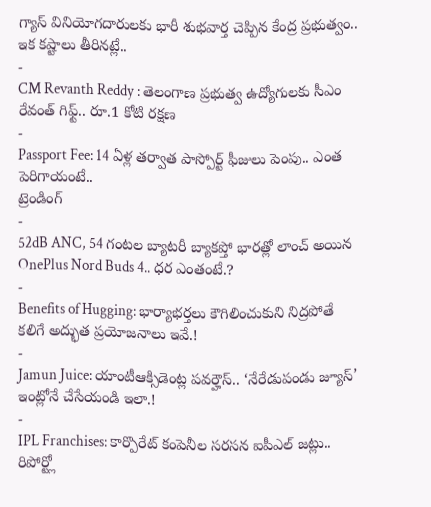గ్యాస్ వినియోగదారులకు భారీ శుభవార్త చెప్పిన కేంద్ర ప్రభుత్వం.. ఇక కష్టాలు తీరినట్లే..
-
CM Revanth Reddy : తెలంగాణ ప్రభుత్వ ఉద్యోగులకు సీఎం రేవంత్ గిఫ్ట్.. రూ.1 కోటి రక్షణ
-
Passport Fee: 14 ఏళ్ల తర్వాత పాస్పోర్ట్ ఫీజులు పెంపు.. ఎంత పెరిగాయంటే..
ట్రెండింగ్
-
52dB ANC, 54 గంటల బ్యాటరీ బ్యాకప్తో భారత్లో లాంచ్ అయిన OnePlus Nord Buds 4.. ధర ఎంతంటే.?
-
Benefits of Hugging: భార్యాభర్తలు కౌగిలించుకుని నిద్రపోతే కలిగే అద్భుత ప్రయోజనాలు ఇవే.!
-
Jamun Juice: యాంటీఆక్సిడెంట్ల పవర్హౌస్.. ‘నేరేడుపండు జ్యూస్’ ఇంట్లోనే చేసేయండి ఇలా.!
-
IPL Franchises: కార్పొరేట్ కంపెనీల సరసన ఐపీఎల్ జట్లు.. రిపోర్ట్లో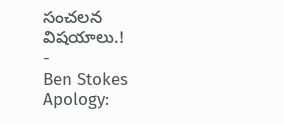సంచలన విషయాలు.!
-
Ben Stokes Apology: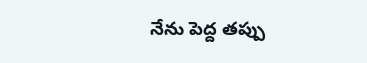నేను పెద్ద తప్పు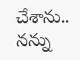చేశాను.. నన్ను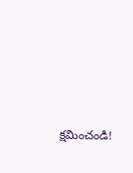క్షమించండి!